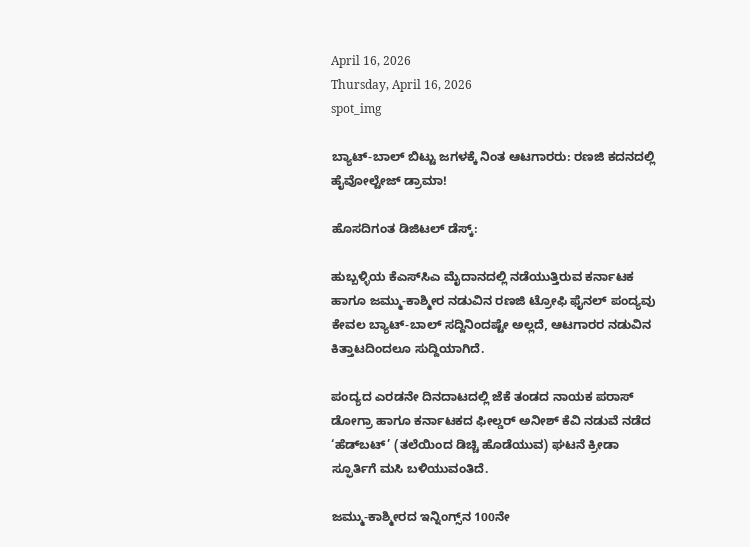April 16, 2026
Thursday, April 16, 2026
spot_img

ಬ್ಯಾಟ್-ಬಾಲ್ ಬಿಟ್ಟು ಜಗಳಕ್ಕೆ ನಿಂತ ಆಟಗಾರರು: ರಣಜಿ ಕದನದಲ್ಲಿ ಹೈವೋಲ್ಟೇಜ್ ಡ್ರಾಮಾ!

ಹೊಸದಿಗಂತ ಡಿಜಿಟಲ್ ಡೆಸ್ಕ್:

ಹುಬ್ಬಳ್ಳಿಯ ಕೆಎಸ್‌ಸಿಎ ಮೈದಾನದಲ್ಲಿ ನಡೆಯುತ್ತಿರುವ ಕರ್ನಾಟಕ ಹಾಗೂ ಜಮ್ಮು-ಕಾಶ್ಮೀರ ನಡುವಿನ ರಣಜಿ ಟ್ರೋಫಿ ಫೈನಲ್ ಪಂದ್ಯವು ಕೇವಲ ಬ್ಯಾಟ್-ಬಾಲ್ ಸದ್ದಿನಿಂದಷ್ಟೇ ಅಲ್ಲದೆ, ಆಟಗಾರರ ನಡುವಿನ ಕಿತ್ತಾಟದಿಂದಲೂ ಸುದ್ದಿಯಾಗಿದೆ.

ಪಂದ್ಯದ ಎರಡನೇ ದಿನದಾಟದಲ್ಲಿ ಜೆಕೆ ತಂಡದ ನಾಯಕ ಪರಾಸ್ ಡೋಗ್ರಾ ಹಾಗೂ ಕರ್ನಾಟಕದ ಫೀಲ್ಡರ್ ಅನೀಶ್ ಕೆವಿ ನಡುವೆ ನಡೆದ ‘ಹೆಡ್‌ಬಟ್’ (ತಲೆಯಿಂದ ಡಿಚ್ಚಿ ಹೊಡೆಯುವ) ಘಟನೆ ಕ್ರೀಡಾ ಸ್ಫೂರ್ತಿಗೆ ಮಸಿ ಬಳಿಯುವಂತಿದೆ.

ಜಮ್ಮು-ಕಾಶ್ಮೀರದ ಇನ್ನಿಂಗ್ಸ್‌ನ 100ನೇ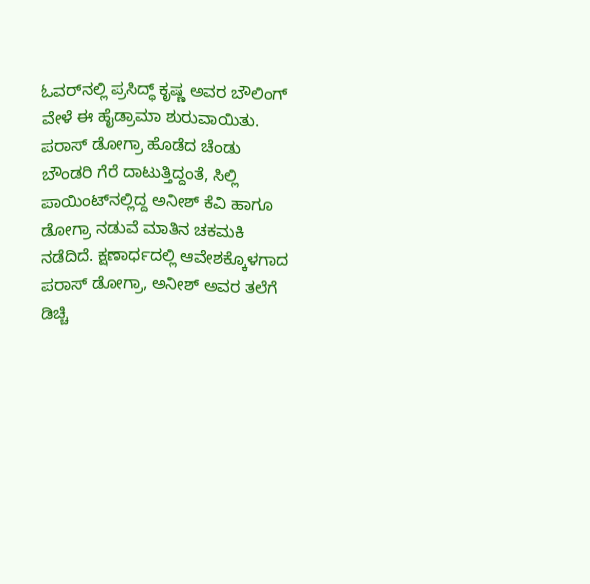ಓವರ್‌ನಲ್ಲಿ ಪ್ರಸಿದ್ಧ್ ಕೃಷ್ಣ ಅವರ ಬೌಲಿಂಗ್ ವೇಳೆ ಈ ಹೈಡ್ರಾಮಾ ಶುರುವಾಯಿತು. ಪರಾಸ್ ಡೋಗ್ರಾ ಹೊಡೆದ ಚೆಂಡು ಬೌಂಡರಿ ಗೆರೆ ದಾಟುತ್ತಿದ್ದಂತೆ, ಸಿಲ್ಲಿ ಪಾಯಿಂಟ್‌ನಲ್ಲಿದ್ದ ಅನೀಶ್ ಕೆವಿ ಹಾಗೂ ಡೋಗ್ರಾ ನಡುವೆ ಮಾತಿನ ಚಕಮಕಿ ನಡೆದಿದೆ. ಕ್ಷಣಾರ್ಧದಲ್ಲಿ ಆವೇಶಕ್ಕೊಳಗಾದ ಪರಾಸ್ ಡೋಗ್ರಾ, ಅನೀಶ್ ಅವರ ತಲೆಗೆ ಡಿಚ್ಚಿ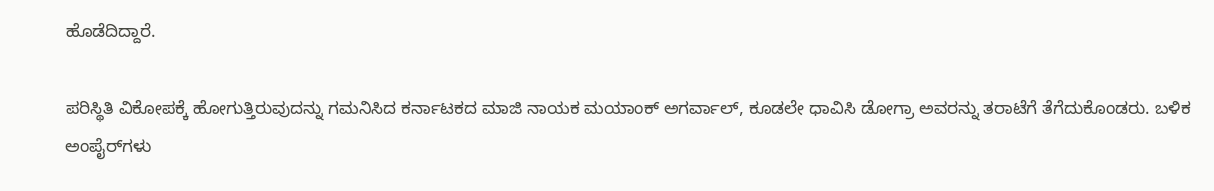ಹೊಡೆದಿದ್ದಾರೆ.

ಪರಿಸ್ಥಿತಿ ವಿಕೋಪಕ್ಕೆ ಹೋಗುತ್ತಿರುವುದನ್ನು ಗಮನಿಸಿದ ಕರ್ನಾಟಕದ ಮಾಜಿ ನಾಯಕ ಮಯಾಂಕ್ ಅಗರ್ವಾಲ್, ಕೂಡಲೇ ಧಾವಿಸಿ ಡೋಗ್ರಾ ಅವರನ್ನು ತರಾಟೆಗೆ ತೆಗೆದುಕೊಂಡರು. ಬಳಿಕ ಅಂಪೈರ್‌ಗಳು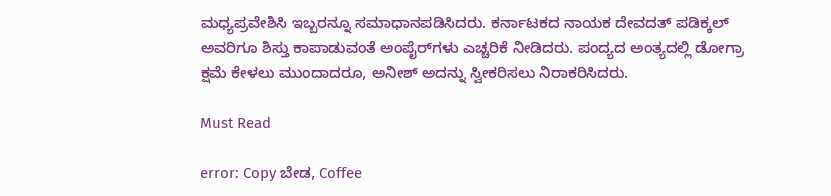ಮಧ್ಯಪ್ರವೇಶಿಸಿ ಇಬ್ಬರನ್ನೂ ಸಮಾಧಾನಪಡಿಸಿದರು. ಕರ್ನಾಟಕದ ನಾಯಕ ದೇವದತ್ ಪಡಿಕ್ಕಲ್ ಅವರಿಗೂ ಶಿಸ್ತು ಕಾಪಾಡುವಂತೆ ಅಂಪೈರ್‌ಗಳು ಎಚ್ಚರಿಕೆ ನೀಡಿದರು. ಪಂದ್ಯದ ಅಂತ್ಯದಲ್ಲಿ ಡೋಗ್ರಾ ಕ್ಷಮೆ ಕೇಳಲು ಮುಂದಾದರೂ, ಅನೀಶ್ ಅದನ್ನು ಸ್ವೀಕರಿಸಲು ನಿರಾಕರಿಸಿದರು.

Must Read

error: Copy ಬೇಡ, Coffee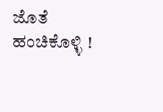ಜೊತೆ ಹಂಚಿಕೊಳ್ಳಿ !